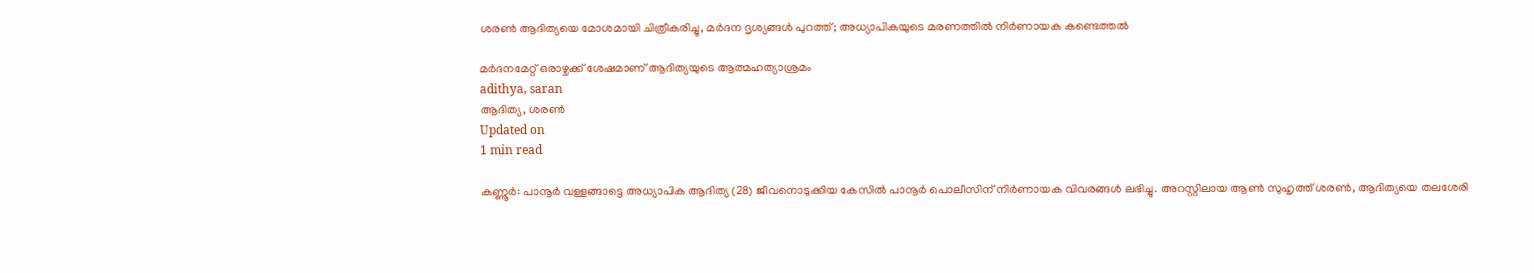ശരണ്‍ ആദിത്യയെ മോശമായി ചിത്രീകരിച്ചു, മര്‍ദന ദൃശ്യങ്ങള്‍ പുറത്ത്; അധ്യാപികയുടെ മരണത്തില്‍ നിര്‍ണായക കണ്ടെത്തല്‍

മര്‍ദനമേറ്റ് ഒരാഴ്ചക്ക് ശേഷമാണ് ആദിത്യയുടെ ആത്മഹത്യാശ്രമം
adithya, saran
ആദിത്യ, ശരണ്‍
Updated on
1 min read

കണ്ണൂര്‍: പാനൂര്‍ വള്ളങ്ങാട്ടെ അധ്യാപിക ആദിത്യ (28) ജീവനൊടുക്കിയ കേസില്‍ പാനൂര്‍ പൊലീസിന് നിര്‍ണായക വിവരങ്ങള്‍ ലഭിച്ചു. അറസ്റ്റിലായ ആണ്‍ സുഹൃത്ത് ശരണ്‍, ആദിത്യയെ തലശേരി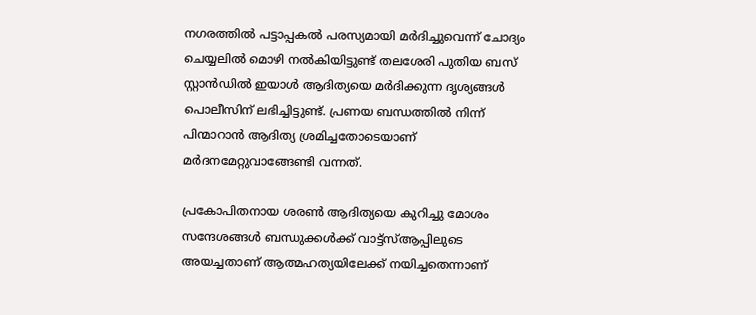നഗരത്തില്‍ പട്ടാപ്പകല്‍ പരസ്യമായി മര്‍ദിച്ചുവെന്ന് ചോദ്യം ചെയ്യലില്‍ മൊഴി നല്‍കിയിട്ടുണ്ട് തലശേരി പുതിയ ബസ് സ്റ്റാന്‍ഡില്‍ ഇയാള്‍ ആദിത്യയെ മര്‍ദിക്കുന്ന ദൃശ്യങ്ങള്‍ പൊലീസിന് ലഭിച്ചിട്ടുണ്ട്. പ്രണയ ബന്ധത്തില്‍ നിന്ന് പിന്മാറാന്‍ ആദിത്യ ശ്രമിച്ചതോടെയാണ് മര്‍ദനമേറ്റുവാങ്ങേണ്ടി വന്നത്.

പ്രകോപിതനായ ശരണ്‍ ആദിത്യയെ കുറിച്ചു മോശം സന്ദേശങ്ങള്‍ ബന്ധുക്കള്‍ക്ക് വാട്ട്‌സ്ആപ്പിലുടെ അയച്ചതാണ് ആത്മഹത്യയിലേക്ക് നയിച്ചതെന്നാണ്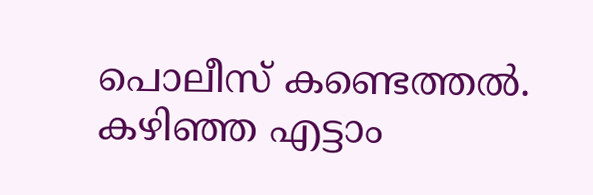പൊലീസ് കണ്ടെത്തല്‍. കഴിഞ്ഞ എട്ടാം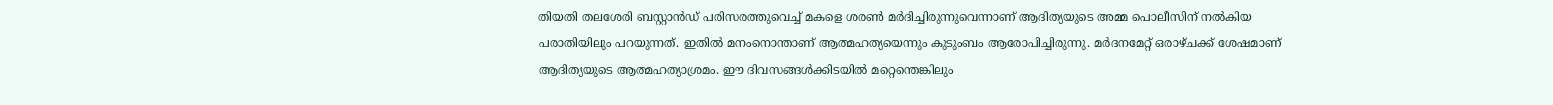തിയതി തലശേരി ബസ്റ്റാന്‍ഡ് പരിസരത്തുവെച്ച് മകളെ ശരണ്‍ മര്‍ദിച്ചിരുന്നുവെന്നാണ് ആദിത്യയുടെ അമ്മ പൊലീസിന് നല്‍കിയ പരാതിയിലും പറയുന്നത്. ഇതില്‍ മനംനൊന്താണ് ആത്മഹത്യയെന്നും കുടുംബം ആരോപിച്ചിരുന്നു. മര്‍ദനമേറ്റ് ഒരാഴ്ചക്ക് ശേഷമാണ് ആദിത്യയുടെ ആത്മഹത്യാശ്രമം. ഈ ദിവസങ്ങള്‍ക്കിടയില്‍ മറ്റെന്തെങ്കിലും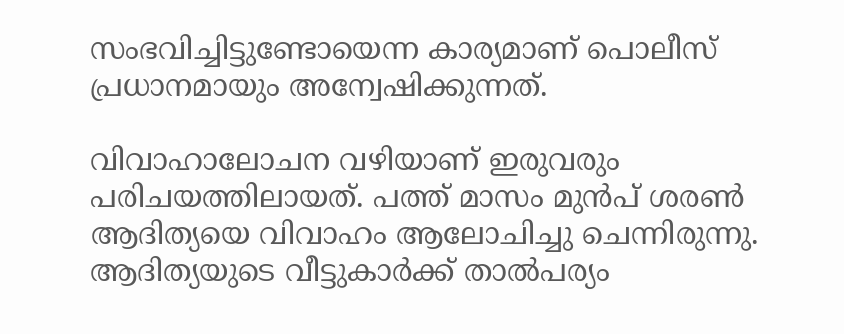സംഭവിച്ചിട്ടുണ്ടോയെന്ന കാര്യമാണ് പൊലീസ് പ്രധാനമായും അന്വേഷിക്കുന്നത്.

വിവാഹാലോചന വഴിയാണ് ഇരുവരും പരിചയത്തിലായത്. പത്ത് മാസം മുന്‍പ് ശരണ്‍ ആദിത്യയെ വിവാഹം ആലോചിച്ചു ചെന്നിരുന്നു. ആദിത്യയുടെ വീട്ടുകാര്‍ക്ക് താല്‍പര്യം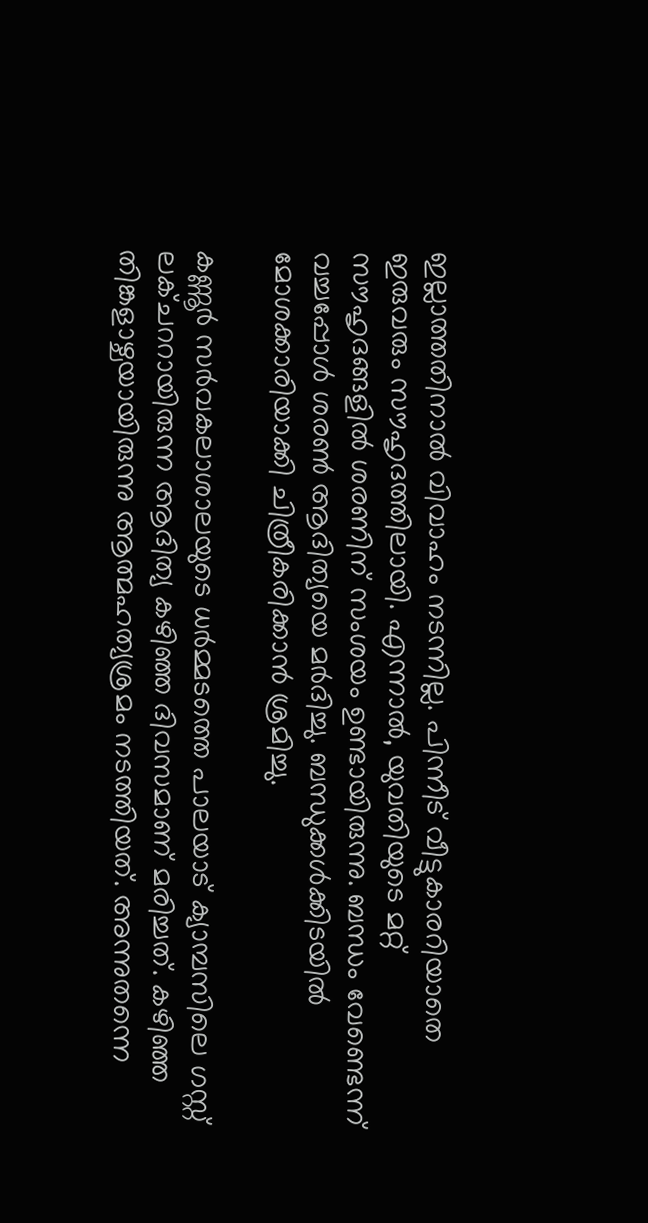ഇല്ലാത്തതിനാല്‍ വിവാഹം നടന്നില്ല. പിന്നീട് വീട്ടുകാരറിയാതെ ഇരുവരും സൗഹൃദത്തിലായി. എന്നാല്‍, യുവതിയുടെ മറ്റ് സൗഹൃദങ്ങളില്‍ ശരണിന് സംശയം ഉണ്ടായിരുന്നു. ബന്ധം വേണ്ടെന്ന് വച്ചപ്പോള്‍ ശരണ്‍ ആദിത്യയെ മര്‍ദിച്ചു. ബന്ധുക്കള്‍ക്കിടയില്‍ മോശക്കാരിയാക്കി ചിത്രീകരിക്കാന്‍ ശ്രമിച്ചു.

കണ്ണൂര്‍ സര്‍വകലാശാലയുടെ ധര്‍മ്മടത്തെ പാലയാട് ക്യാമ്പസിലെ ഗസ്റ്റ് ലക്ചററായിരുന്ന ആദിത്യ കഴിഞ്ഞ ദിവസമാണ് മരിച്ചത്. കഴിഞ്ഞ തിങ്കളാഴ്ചയായിരുന്നു ആത്മഹത്യശ്രമം നടത്തിയത്. അന്നുതന്നെ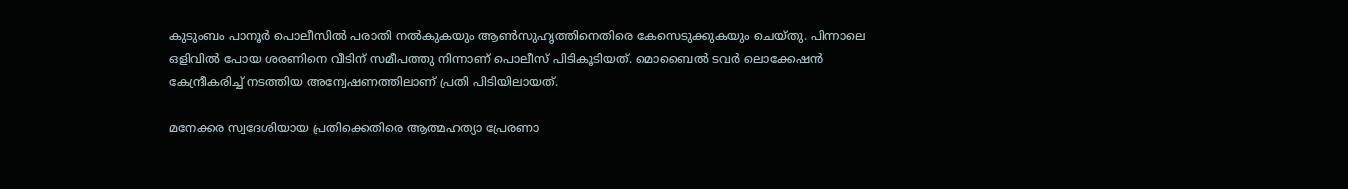കുടുംബം പാനൂര്‍ പൊലീസില്‍ പരാതി നല്‍കുകയും ആണ്‍സുഹൃത്തിനെതിരെ കേസെടുക്കുകയും ചെയ്തു. പിന്നാലെ ഒളിവില്‍ പോയ ശരണിനെ വീടിന് സമീപത്തു നിന്നാണ് പൊലീസ് പിടികൂടിയത്. മൊബൈല്‍ ടവര്‍ ലൊക്കേഷന്‍ കേന്ദ്രീകരിച്ച് നടത്തിയ അന്വേഷണത്തിലാണ് പ്രതി പിടിയിലായത്.

മനേക്കര സ്വദേശിയായ പ്രതിക്കെതിരെ ആത്മഹത്യാ പ്രേരണാ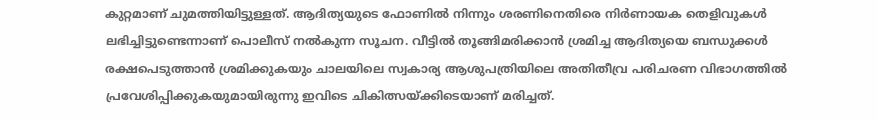കുറ്റമാണ് ചുമത്തിയിട്ടുള്ളത്. ആദിത്യയുടെ ഫോണില്‍ നിന്നും ശരണിനെതിരെ നിര്‍ണായക തെളിവുകള്‍ ലഭിച്ചിട്ടുണ്ടെന്നാണ് പൊലീസ് നല്‍കുന്ന സൂചന. വീട്ടില്‍ തൂങ്ങിമരിക്കാന്‍ ശ്രമിച്ച ആദിത്യയെ ബന്ധുക്കള്‍ രക്ഷപെടുത്താന്‍ ശ്രമിക്കുകയും ചാലയിലെ സ്വകാര്യ ആശുപത്രിയിലെ അതിതീവ്ര പരിചരണ വിഭാഗത്തില്‍ പ്രവേശിപ്പിക്കുകയുമായിരുന്നു ഇവിടെ ചികിത്സയ്ക്കിടെയാണ് മരിച്ചത്.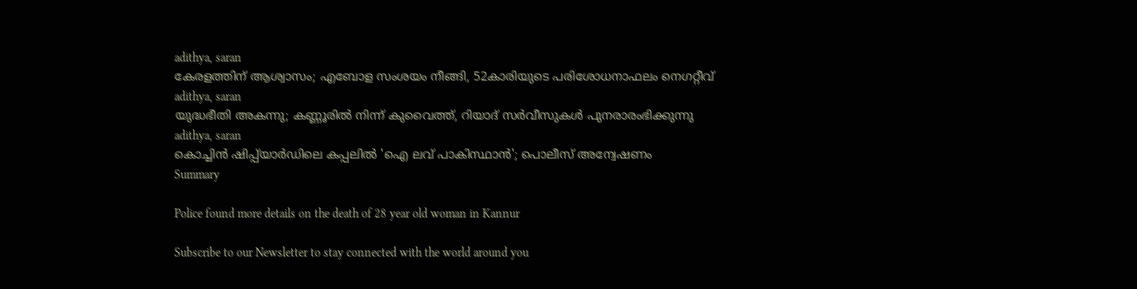adithya, saran
കേരളത്തിന് ആശ്വാസം; എബോള സംശയം നീങ്ങി, 52കാരിയുടെ പരിശോധനാഫലം നെഗറ്റീവ്
adithya, saran
യുദ്ധഭീതി അകന്നു; കണ്ണൂരില്‍ നിന്ന് കുവൈത്ത്, റിയാദ് സര്‍വീസുകള്‍ പുനരാരംഭിക്കുന്നു
adithya, saran
കൊച്ചിന്‍ ഷിപ്പ്‌യാര്‍ഡിലെ കപ്പലില്‍ 'ഐ ലവ് പാകിസ്ഥാന്‍'; പൊലീസ് അന്വേഷണം
Summary

Police found more details on the death of 28 year old woman in Kannur

Subscribe to our Newsletter to stay connected with the world around you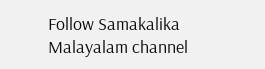Follow Samakalika Malayalam channel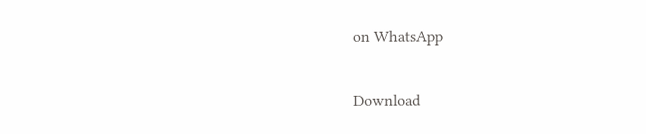on WhatsApp

Download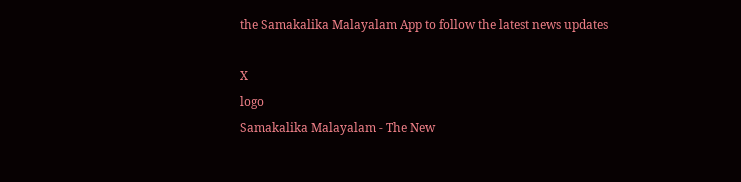the Samakalika Malayalam App to follow the latest news updates

X
logo
Samakalika Malayalam - The New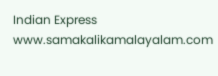Indian Express
www.samakalikamalayalam.com